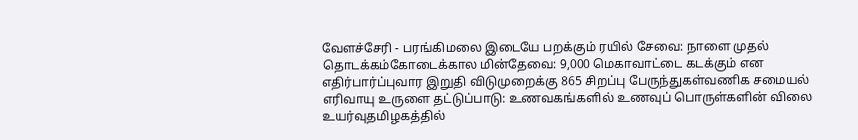வேளச்சேரி - பரங்கிமலை இடையே பறக்கும் ரயில் சேவை: நாளை முதல் தொடக்கம்கோடைக்கால மின்தேவை: 9,000 மெகாவாட்டை கடக்கும் என எதிர்பார்ப்புவார இறுதி விடுமுறைக்கு 865 சிறப்பு பேருந்துகள்வணிக சமையல் எரிவாயு உருளை தட்டுப்பாடு: உணவகங்களில் உணவுப் பொருள்களின் விலை உயர்வுதமிழகத்தில்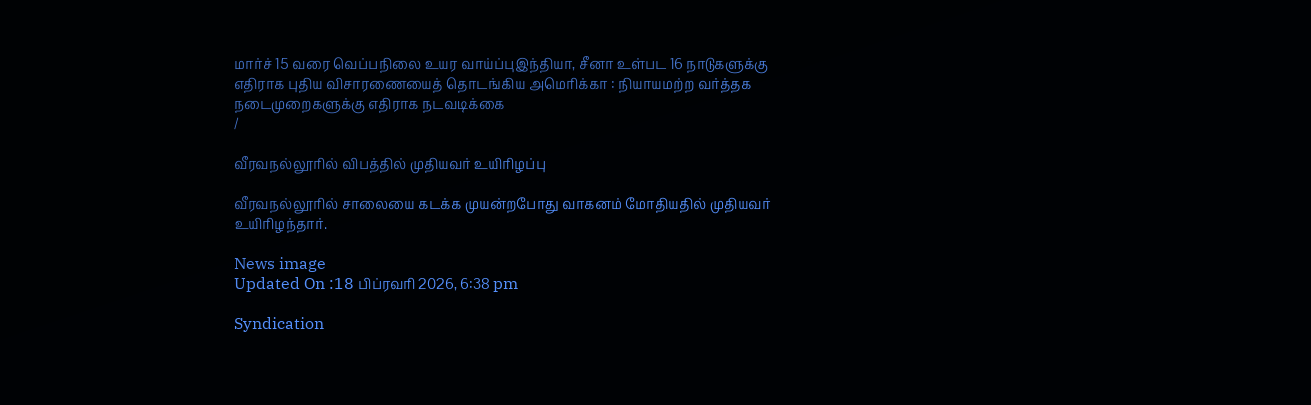மார்ச் 15 வரை வெப்பநிலை உயர வாய்ப்புஇந்தியா, சீனா உள்பட 16 நாடுகளுக்கு எதிராக புதிய விசாரணையைத் தொடங்கிய அமெரிக்கா : நியாயமற்ற வர்த்தக நடைமுறைகளுக்கு எதிராக நடவடிக்கை
/

வீரவநல்லூரில் விபத்தில் முதியவர் உயிரிழப்பு

வீரவநல்லூரில் சாலையை கடக்க முயன்றபோது வாகனம் மோதியதில் முதியவர் உயிரிழந்தார்.

News image
Updated On :18 பிப்ரவரி 2026, 6:38 pm

Syndication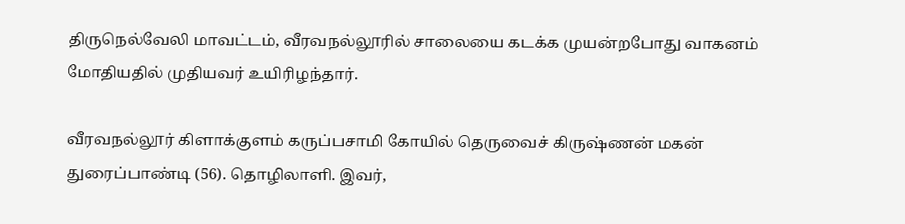திருநெல்வேலி மாவட்டம், வீரவநல்லூரில் சாலையை கடக்க முயன்றபோது வாகனம் மோதியதில் முதியவர் உயிரிழந்தார்.

வீரவநல்லூர் கிளாக்குளம் கருப்பசாமி கோயில் தெருவைச் கிருஷ்ணன் மகன் துரைப்பாண்டி (56). தொழிலாளி. இவர்,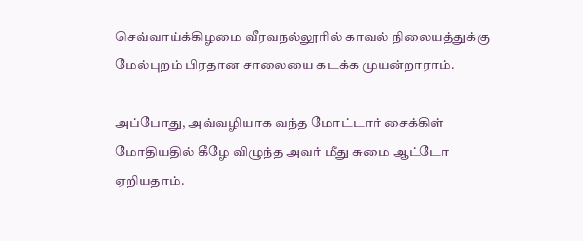செவ்வாய்க்கிழமை வீரவநல்லூரில் காவல் நிலையத்துக்கு மேல்புறம் பிரதான சாலையை கடக்க முயன்றாராம்.

அப்போது, அவ்வழியாக வந்த மோட்டார் சைக்கிள் மோதியதில் கீழே விழுந்த அவர் மீது சுமை ஆட்டோ ஏறியதாம்.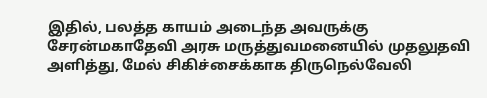இதில், பலத்த காயம் அடைந்த அவருக்கு சேரன்மகாதேவி அரசு மருத்துவமனையில் முதலுதவி அளித்து, மேல் சிகிச்சைக்காக திருநெல்வேலி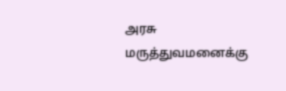அரசு மருத்துவமனைக்கு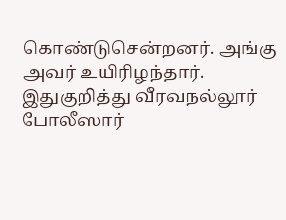கொண்டுசென்றனர். அங்கு அவர் உயிரிழந்தார். இதுகுறித்து வீரவநல்லூர் போலீஸார்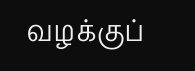வழக்குப்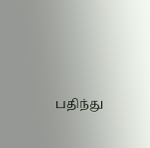பதிந்து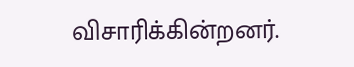விசாரிக்கின்றனர்.